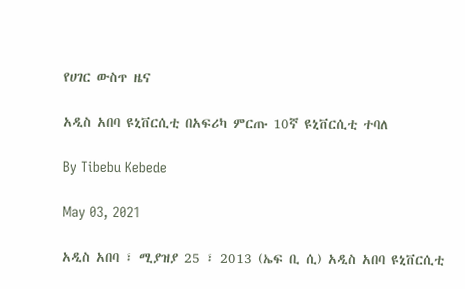የሀገር ውስጥ ዜና

አዲስ አበባ ዩኒቨርሲቲ በአፍሪካ ምርጡ 10ኛ ዩኒቨርሲቲ ተባለ

By Tibebu Kebede

May 03, 2021

አዲስ አበባ ፣ ሚያዝያ 25 ፣ 2013 (ኤፍ ቢ ሲ) አዲስ አበባ ዩኒቨርሲቲ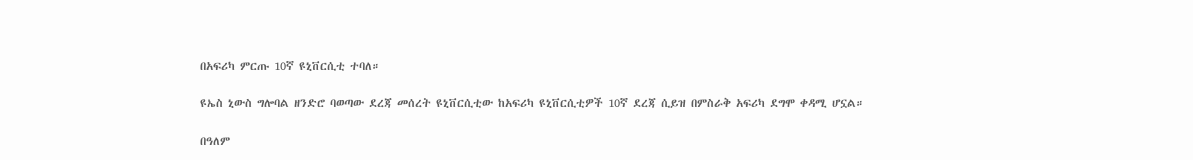በአፍሪካ ምርጡ 10ኛ ዩኒቨርሲቲ ተባለ።

ዩኤስ ኒውስ ግሎባል ዘንድሮ ባወጣው ደረጃ መሰረት ዩኒቨርሲቲው ከአፍሪካ ዩኒቨርሲቲዎች 10ኛ ደረጃ ሲይዝ በምስራቅ አፍሪካ ደግሞ ቀዳሚ ሆኗል።

በዓለም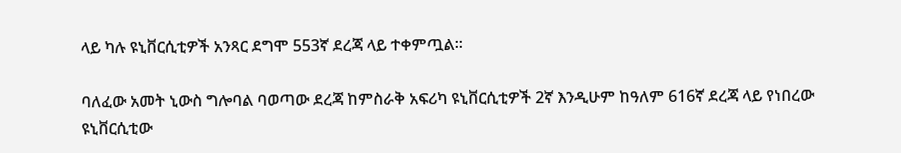ላይ ካሉ ዩኒቨርሲቲዎች አንጻር ደግሞ 553ኛ ደረጃ ላይ ተቀምጧል።

ባለፈው አመት ኒውስ ግሎባል ባወጣው ደረጃ ከምስራቅ አፍሪካ ዩኒቨርሲቲዎች 2ኛ እንዲሁም ከዓለም 616ኛ ደረጃ ላይ የነበረው ዩኒቨርሲቲው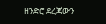ዘንድሮ ደረጃውን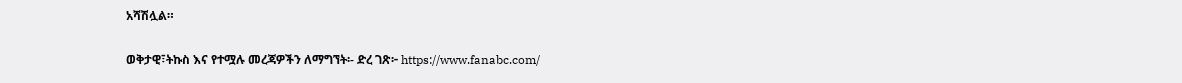አሻሽሏል።

ወቅታዊ፣ትኩስ እና የተሟሉ መረጃዎችን ለማግኘት፡- ድረ ገጽ፦ https://www.fanabc.com/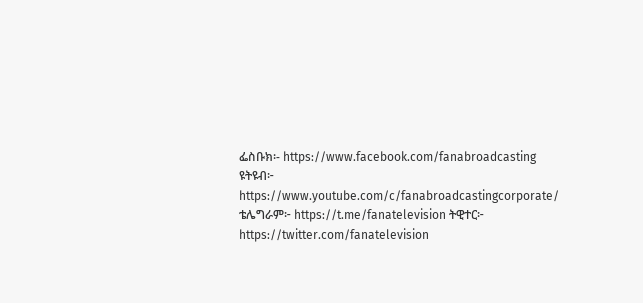ፌስቡክ፡- https://www.facebook.com/fanabroadcasting ዩትዩብ፦ https://www.youtube.com/c/fanabroadcastingcorporate/ ቴሌግራም፦ https://t.me/fanatelevision ትዊተር፦ https://twitter.com/fanatelevision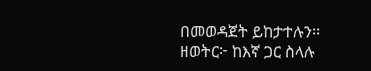በመወዳጀት ይከታተሉን፡፡ ዘወትር፦ ከእኛ ጋር ስላሉ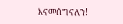እናመሰግናለን!